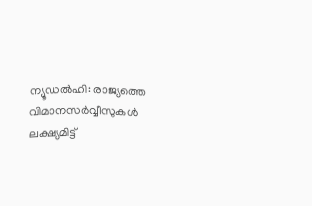ന്യൂഡൽഹി: രാജ്യത്തെ വിമാനസർവ്വീസുകൾ ലക്ഷ്യമിട്ട്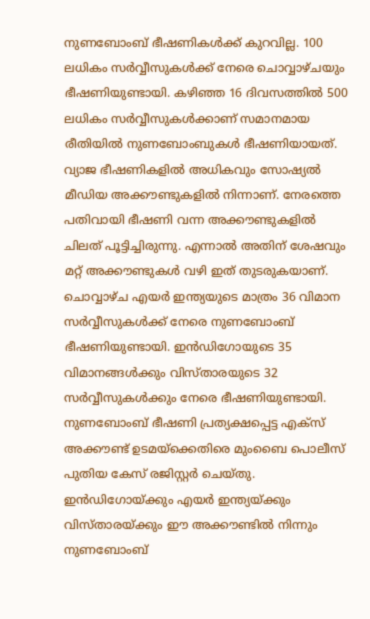നുണബോംബ് ഭീഷണികൾക്ക് കുറവില്ല. 100 ലധികം സർവ്വീസുകൾക്ക് നേരെ ചൊവ്വാഴ്ചയും ഭീഷണിയുണ്ടായി. കഴിഞ്ഞ 16 ദിവസത്തിൽ 500 ലധികം സർവ്വീസുകൾക്കാണ് സമാനമായ രീതിയിൽ നുണബോംബുകൾ ഭീഷണിയായത്.
വ്യാജ ഭീഷണികളിൽ അധികവും സോഷ്യൽ മീഡിയ അക്കൗണ്ടുകളിൽ നിന്നാണ്. നേരത്തെ പതിവായി ഭീഷണി വന്ന അക്കൗണ്ടുകളിൽ ചിലത് പൂട്ടിച്ചിരുന്നു. എന്നാൽ അതിന് ശേഷവും മറ്റ് അക്കൗണ്ടുകൾ വഴി ഇത് തുടരുകയാണ്.
ചൊവ്വാഴ്ച എയർ ഇന്ത്യയുടെ മാത്രം 36 വിമാന സർവ്വീസുകൾക്ക് നേരെ നുണബോംബ് ഭീഷണിയുണ്ടായി. ഇൻഡിഗോയുടെ 35 വിമാനങ്ങൾക്കും വിസ്താരയുടെ 32 സർവ്വീസുകൾക്കും നേരെ ഭീഷണിയുണ്ടായി.
നുണബോംബ് ഭീഷണി പ്രത്യക്ഷപ്പെട്ട എക്സ് അക്കൗണ്ട് ഉടമയ്ക്കെതിരെ മുംബൈ പൊലീസ് പുതിയ കേസ് രജിസ്റ്റർ ചെയ്തു. ഇൻഡിഗോയ്ക്കും എയർ ഇന്ത്യയ്ക്കും വിസ്താരയ്ക്കും ഈ അക്കൗണ്ടിൽ നിന്നും നുണബോംബ്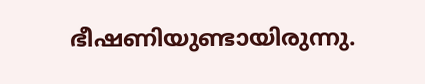ഭീഷണിയുണ്ടായിരുന്നു.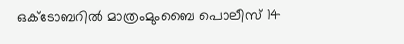ഒക്ടോബറിൽ മാത്രംമുംബൈ പൊലീസ് 14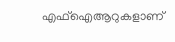എഫ്ഐആറുകളാണ്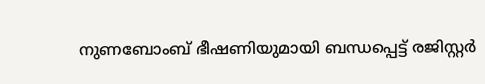നുണബോംബ് ഭീഷണിയുമായി ബന്ധപ്പെട്ട് രജിസ്റ്റർ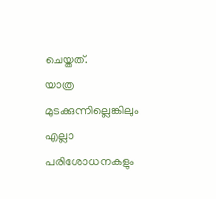ചെയ്തത്.
യാത്ര മുടക്കുന്നില്ലെങ്കിലും എല്ലാ പരിശോധനകളും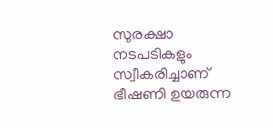സുരക്ഷാ നടപടികളും സ്വീകരിച്ചാണ് ഭീഷണി ഉയരുന്ന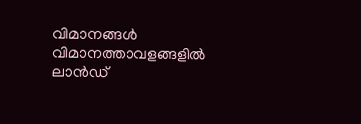വിമാനങ്ങൾ വിമാനത്താവളങ്ങളിൽ ലാൻഡ്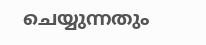ചെയ്യുന്നതും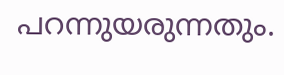പറന്നുയരുന്നതും.